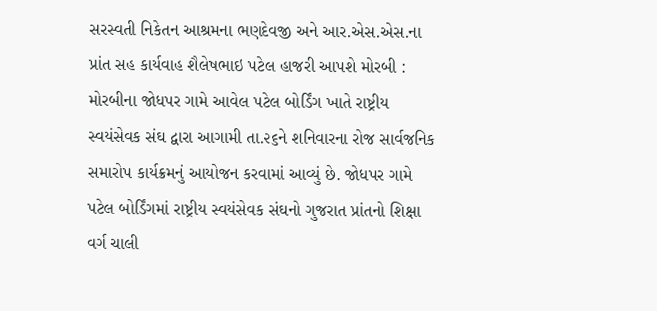સરસ્વતી નિકેતન આશ્રમના ભણદેવજી અને આર.એસ.એસ.ના પ્રાંત સહ કાર્યવાહ શૈલેષભાઇ પટેલ હાજરી આપશે મોરબી : મોરબીના જોધપર ગામે આવેલ પટેલ બોર્ડિંગ ખાતે રાષ્ટ્રીય સ્વયંસેવક સંઘ દ્વારા આગામી તા.૨૬ને શનિવારના રોજ સાર્વજનિક સમારોપ કાર્યક્રમનું આયોજન કરવામાં આવ્યું છે. જોધપર ગામે પટેલ બોર્ડિંગમાં રાષ્ટ્રીય સ્વયંસેવક સંઘનો ગુજરાત પ્રાંતનો શિક્ષા વર્ગ ચાલી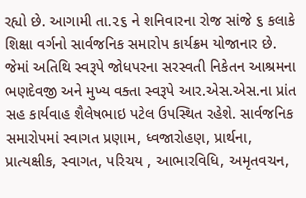રહ્યો છે. આગામી તા.૨૬ ને શનિવારના રોજ સાંજે ૬ કલાકે શિક્ષા વર્ગનો સાર્વજનિક સમારોપ કાર્યક્રમ યોજાનાર છે. જેમાં અતિથિ સ્વરૂપે જોધપરના સરસ્વતી નિકેતન આશ્રમના ભણદેવજી અને મુખ્ય વક્તા સ્વરૂપે આર.એસ.એસ.ના પ્રાંત સહ કાર્યવાહ શૈલેષભાઇ પટેલ ઉપસ્થિત રહેશે. સાર્વજનિક સમારોપમાં સ્વાગત પ્રણામ, ધ્વજારોહણ, પ્રાર્થના, પ્રાત્યક્ષીક, સ્વાગત, પરિચય , આભારવિધિ, અમૃતવચન,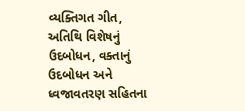વ્યક્તિગત ગીત, અતિથિ વિશેષનું ઉદબોધન, વક્તાનું ઉદબોધન અને ધ્વજાવતરણ સહિતના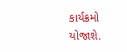કાર્યક્રમો યોજાશે.